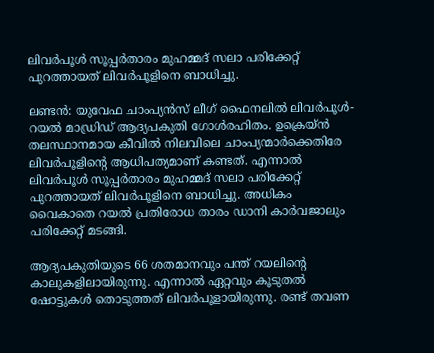ലിവര്‍പൂള്‍ സൂപ്പര്‍താരം മുഹമ്മദ് സലാ പരിക്കേറ്റ് പുറത്തായത് ലിവര്‍പൂളിനെ ബാധിച്ചു.

ലണ്ടന്‍: യുവേഫ ചാംപ്യന്‍സ് ലീഗ് ഫൈനലില്‍ ലിവര്‍പൂള്‍- റയല്‍ മാഡ്രിഡ് ആദ്യപകുതി ഗോള്‍രഹിതം. ഉക്രെയ്ന്‍ തലസ്ഥാനമായ കീവില്‍ നിലവിലെ ചാംപ്യന്മാര്‍ക്കെതിരേ ലിവര്‍പൂളിന്റെ ആധിപത്യമാണ് കണ്ടത്. എന്നാല്‍ ലിവര്‍പൂള്‍ സൂപ്പര്‍താരം മുഹമ്മദ് സലാ പരിക്കേറ്റ് പുറത്തായത് ലിവര്‍പൂളിനെ ബാധിച്ചു. അധികം വൈകാതെ റയല്‍ പ്രതിരോധ താരം ഡാനി കാര്‍വജാലും പരിക്കേറ്റ് മടങ്ങി.

ആദ്യപകുതിയുടെ 66 ശതമാനവും പന്ത് റയലിന്റെ കാലുകളിലായിരുന്നു. എന്നാല്‍ ഏറ്റവും കൂടുതല്‍ ഷോട്ടുകള്‍ തൊടുത്തത് ലിവര്‍പൂളായിരുന്നു. രണ്ട് തവണ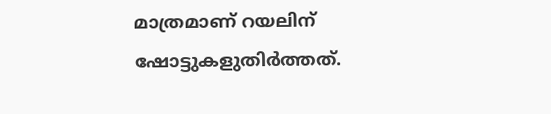മാത്രമാണ് റയലിന് ഷോട്ടുകളുതിര്‍ത്തത്.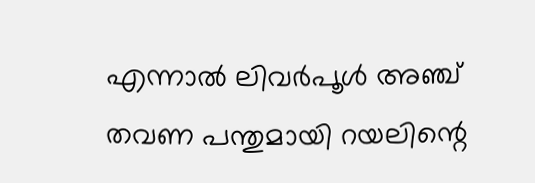എന്നാല്‍ ലിവര്‍പൂള്‍ അഞ്ച് തവണ പന്തുമായി റയലിന്റെ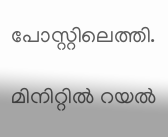പോസ്റ്റിലെത്തി.

മിനിറ്റില്‍ റയല്‍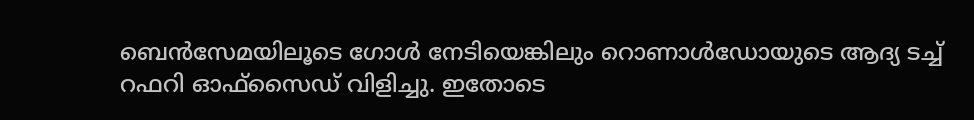ബെന്‍സേമയിലൂടെ ഗോള്‍ നേടിയെങ്കിലും റൊണാള്‍ഡോയുടെ ആദ്യ ടച്ച് റഫറി ഓഫ്‌സൈഡ് വിളിച്ചു. ഇതോടെ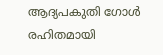ആദ്യപകുതി ഗോള്‍ രഹിതമായി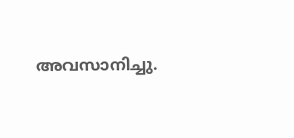അവസാനിച്ചു.